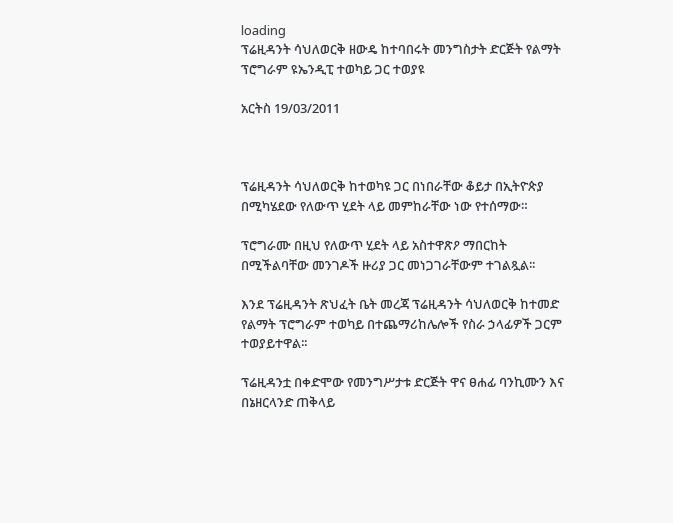loading
ፕሬዚዳንት ሳህለወርቅ ዘውዴ ከተባበሩት መንግስታት ድርጅት የልማት ፕሮግራም ዩኤንዲፒ ተወካይ ጋር ተወያዩ

አርትስ 19/03/2011



ፕሬዚዳንት ሳህለወርቅ ከተወካዩ ጋር በነበራቸው ቆይታ በኢትዮጵያ በሚካሄደው የለውጥ ሂደት ላይ መምከራቸው ነው የተሰማው።

ፕሮግራሙ በዚህ የለውጥ ሂደት ላይ አስተዋጽዖ ማበርከት በሚችልባቸው መንገዶች ዙሪያ ጋር መነጋገራቸውም ተገልጿል፡፡

እንደ ፕሬዚዳንት ጽህፈት ቤት መረጃ ፕሬዚዳንት ሳህለወርቅ ከተመድ የልማት ፕሮግራም ተወካይ በተጨማሪከሌሎች የስራ ኃላፊዎች ጋርም ተወያይተዋል፡፡

ፕሬዚዳንቷ በቀድሞው የመንግሥታቱ ድርጅት ዋና ፀሐፊ ባንኪሙን እና በኔዘርላንድ ጠቅላይ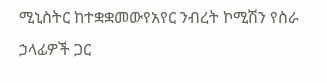ሚኒስትር ከተቋቋመውየአየር ንብረት ኮሚሽን የስራ ኃላፊዎች ጋር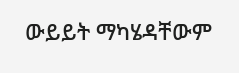ውይይት ማካሄዳቸውም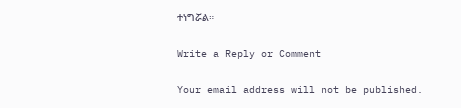ተነግሯል።

Write a Reply or Comment

Your email address will not be published.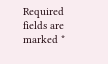Required fields are marked *